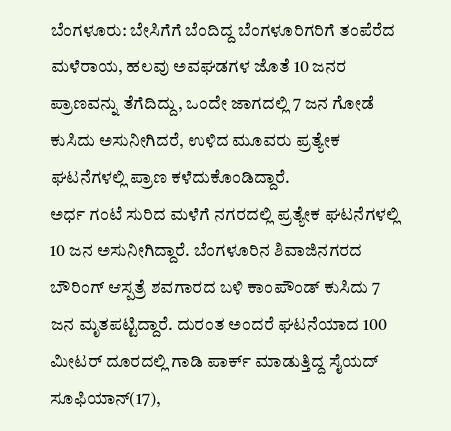ಬೆಂಗಳೂರು: ಬೇಸಿಗೆಗೆ ಬೆಂದಿದ್ದ ಬೆಂಗಳೂರಿಗರಿಗೆ ತಂಪೆರೆದ ಮಳೆರಾಯ, ಹಲವು ಅವಘಡಗಳ ಜೊತೆ 10 ಜನರ ಪ್ರಾಣವನ್ನು ತೆಗೆದಿದ್ದು, ಒಂದೇ ಜಾಗದಲ್ಲಿ 7 ಜನ ಗೋಡೆ ಕುಸಿದು ಅಸುನೀಗಿದರೆ, ಉಳಿದ ಮೂವರು ಪ್ರತ್ಯೇಕ ಘಟನೆಗಳಲ್ಲಿ ಪ್ರಾಣ ಕಳೆದುಕೊಂಡಿದ್ದಾರೆ.
ಅರ್ಧ ಗಂಟೆ ಸುರಿದ ಮಳೆಗೆ ನಗರದಲ್ಲಿ ಪ್ರತ್ಯೇಕ ಘಟನೆಗಳಲ್ಲಿ 10 ಜನ ಅಸುನೀಗಿದ್ದಾರೆ. ಬೆಂಗಳೂರಿನ ಶಿವಾಜಿನಗರದ ಬೌರಿಂಗ್ ಆಸ್ಪತ್ರೆ ಶವಗಾರದ ಬಳಿ ಕಾಂಪೌಂಡ್ ಕುಸಿದು 7 ಜನ ಮೃತಪಟ್ಟಿದ್ದಾರೆ. ದುರಂತ ಅಂದರೆ ಘಟನೆಯಾದ 100 ಮೀಟರ್ ದೂರದಲ್ಲಿ ಗಾಡಿ ಪಾರ್ಕ್ ಮಾಡುತ್ತಿದ್ದ ಸೈಯದ್ ಸೂಫಿಯಾನ್(17),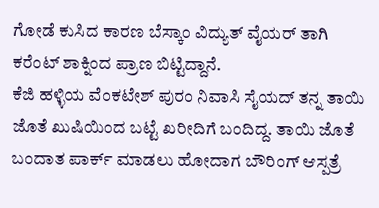ಗೋಡೆ ಕುಸಿದ ಕಾರಣ ಬೆಸ್ಕಾಂ ವಿದ್ಯುತ್ ವೈಯರ್ ತಾಗಿ ಕರೆಂಟ್ ಶಾಕ್ನಿಂದ ಪ್ರಾಣ ಬಿಟ್ಟಿದ್ದಾನೆ.
ಕೆಜಿ ಹಳ್ಳಿಯ ವೆಂಕಟೇಶ್ ಪುರಂ ನಿವಾಸಿ ಸೈಯದ್ ತನ್ನ ತಾಯಿ ಜೊತೆ ಖುಷಿಯಿಂದ ಬಟ್ಟೆ ಖರೀದಿಗೆ ಬಂದಿದ್ದ. ತಾಯಿ ಜೊತೆ ಬಂದಾತ ಪಾರ್ಕ್ ಮಾಡಲು ಹೋದಾಗ ಬೌರಿಂಗ್ ಆಸ್ಪತ್ರೆ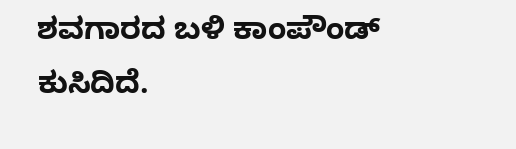ಶವಗಾರದ ಬಳಿ ಕಾಂಪೌಂಡ್ ಕುಸಿದಿದೆ.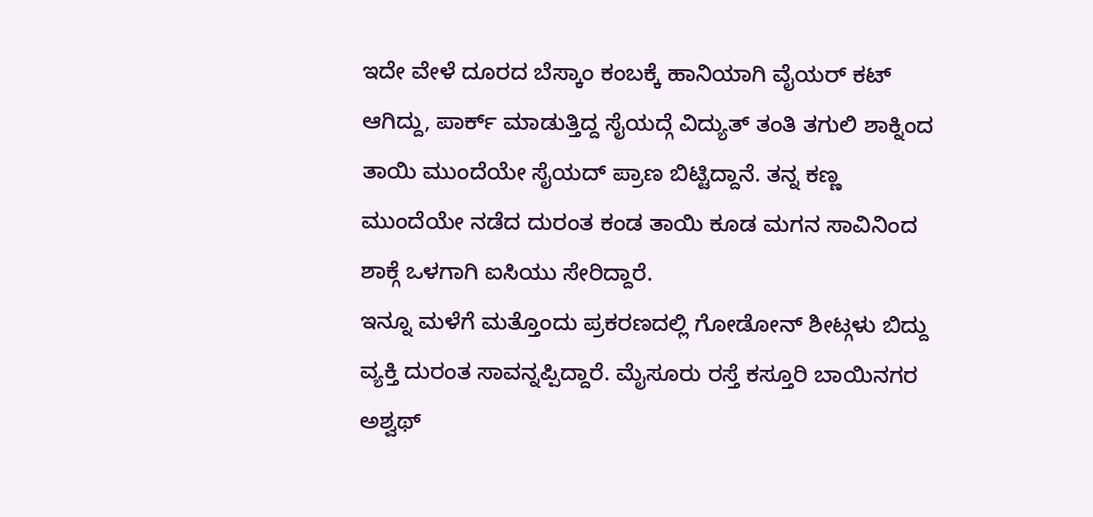ಇದೇ ವೇಳೆ ದೂರದ ಬೆಸ್ಕಾಂ ಕಂಬಕ್ಕೆ ಹಾನಿಯಾಗಿ ವೈಯರ್ ಕಟ್ ಆಗಿದ್ದು, ಪಾರ್ಕ್ ಮಾಡುತ್ತಿದ್ದ ಸೈಯದ್ಗೆ ವಿದ್ಯುತ್ ತಂತಿ ತಗುಲಿ ಶಾಕ್ನಿಂದ ತಾಯಿ ಮುಂದೆಯೇ ಸೈಯದ್ ಪ್ರಾಣ ಬಿಟ್ಟಿದ್ದಾನೆ. ತನ್ನ ಕಣ್ಣ ಮುಂದೆಯೇ ನಡೆದ ದುರಂತ ಕಂಡ ತಾಯಿ ಕೂಡ ಮಗನ ಸಾವಿನಿಂದ ಶಾಕ್ಗೆ ಒಳಗಾಗಿ ಐಸಿಯು ಸೇರಿದ್ದಾರೆ.
ಇನ್ನೂ ಮಳೆಗೆ ಮತ್ತೊಂದು ಪ್ರಕರಣದಲ್ಲಿ ಗೋಡೋನ್ ಶೀಟ್ಗಳು ಬಿದ್ದು ವ್ಯಕ್ತಿ ದುರಂತ ಸಾವನ್ನಪ್ಪಿದ್ದಾರೆ. ಮೈಸೂರು ರಸ್ತೆ ಕಸ್ತೂರಿ ಬಾಯಿನಗರ ಅಶ್ವಥ್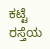ಕಟ್ಟೆ ರಸ್ತೆಯ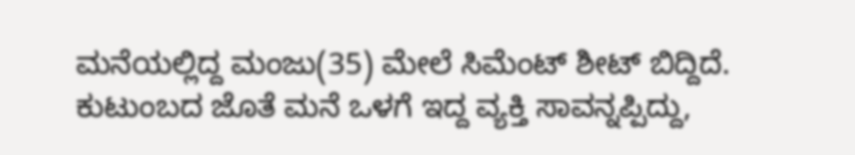ಮನೆಯಲ್ಲಿದ್ದ ಮಂಜು(35) ಮೇಲೆ ಸಿಮೆಂಟ್ ಶೀಟ್ ಬಿದ್ದಿದೆ. ಕುಟುಂಬದ ಜೊತೆ ಮನೆ ಒಳಗೆ ಇದ್ದ ವ್ಯಕ್ತಿ ಸಾವನ್ನಪ್ಪಿದ್ದು,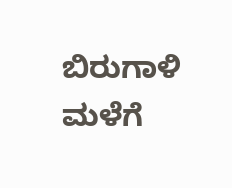ಬಿರುಗಾಳಿ ಮಳೆಗೆ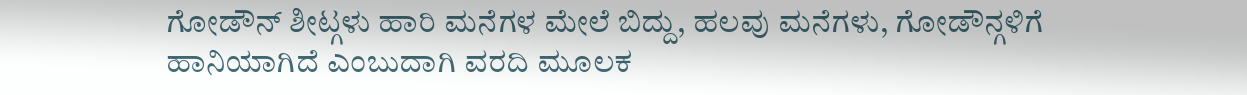ಗೋಡೌನ್ ಶೀಟ್ಗಳು ಹಾರಿ ಮನೆಗಳ ಮೇಲೆ ಬಿದ್ದು, ಹಲವು ಮನೆಗಳು, ಗೋಡೌನ್ಗಳಿಗೆ ಹಾನಿಯಾಗಿದೆ ಎಂಬುದಾಗಿ ವರದಿ ಮೂಲಕ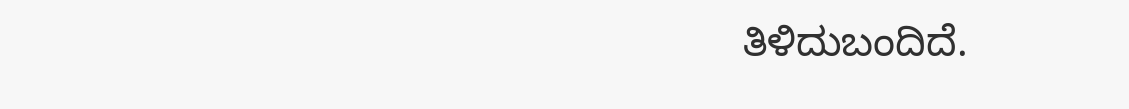ತಿಳಿದುಬಂದಿದೆ.